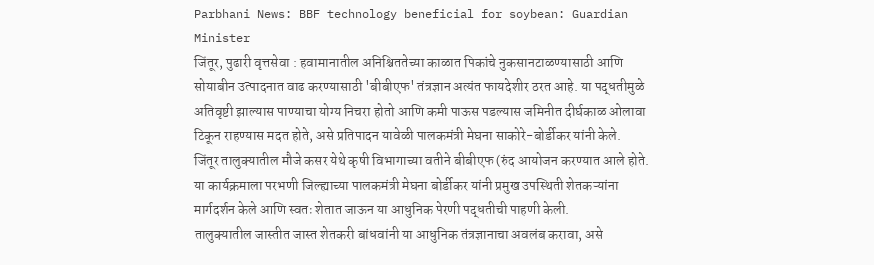Parbhani News: BBF technology beneficial for soybean: Guardian Minister
जिंतूर, पुढारी वृत्तसेवा : हवामानातील अनिश्चिततेच्या काळात पिकांचे नुकसानटाळण्यासाठी आणि सोयाबीन उत्पादनात वाढ करण्यासाठी 'बीबीएफ' तंत्रज्ञान अत्यंत फायदेशीर ठरत आहे. या पद्धतीमुळे अतिवृष्टी झाल्यास पाण्याचा योग्य निचरा होतो आणि कमी पाऊस पडल्यास जमिनीत दीर्घकाळ ओलावा टिकून राहण्यास मदत होते, असे प्रतिपादन यावेळी पालकमंत्री मेघना साकोरे-बोर्डीकर यांनी केले.
जिंतूर तालुक्यातील मौजे कसर येथे कृषी विभागाच्या वतीने बीबीएफ (रुंद आयोजन करण्यात आले होते. या कार्यक्रमाला परभणी जिल्ह्याच्या पालकमंत्री मेघना बोर्डीकर यांनी प्रमुख उपस्थिती शेतकऱ्यांना मार्गदर्शन केले आणि स्वतः शेतात जाऊन या आधुनिक पेरणी पद्धतीची पाहणी केली.
तालुक्यातील जास्तीत जास्त शेतकरी बांधवांनी या आधुनिक तंत्रज्ञानाचा अवलंब करावा, असे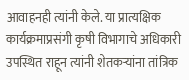आवाहनही त्यांनी केले. या प्रात्यक्षिक कार्यक्रमाप्रसंगी कृषी विभागाचे अधिकारी उपस्थित राहून त्यांनी शेतकऱ्यांना तांत्रिक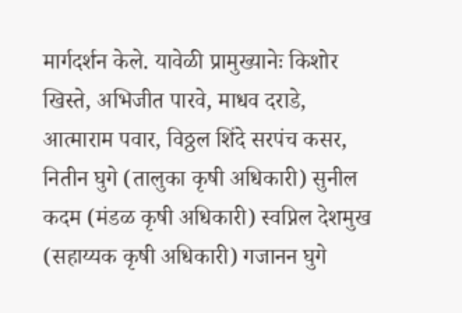मार्गदर्शन केले. यावेळी प्रामुख्यानेः किशोर खिस्ते, अभिजीत पारवे, माधव दराडे, आत्माराम पवार, विठ्ठल शिंदे सरपंच कसर, नितीन घुगे (तालुका कृषी अधिकारी) सुनील कदम (मंडळ कृषी अधिकारी) स्वप्निल देशमुख (सहाय्यक कृषी अधिकारी) गजानन घुगे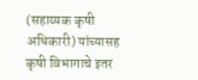(सहाय्यक कृषी अधिकारी) यांच्यासह कृषी विभागाचे इतर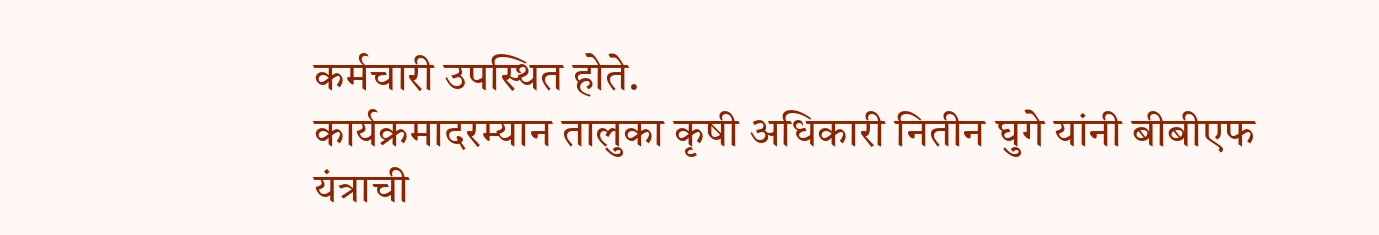कर्मचारी उपस्थित होते.
कार्यक्रमादरम्यान तालुका कृषी अधिकारी नितीन घुगे यांनी बीबीएफ यंत्राची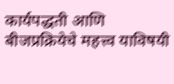कार्यपद्धती आणि बीजप्रक्रियेचे महत्त्व याविषयी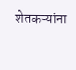शेतकऱ्यांना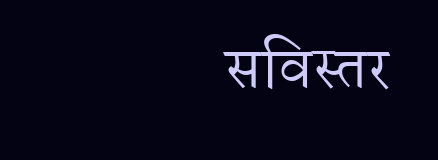सविस्तर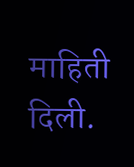माहिती दिली.